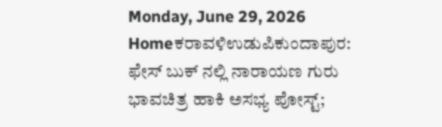Monday, June 29, 2026
Homeಕರಾವಳಿಉಡುಪಿಕುಂದಾಪುರ: ಫೇಸ್‌ ಬುಕ್‌ ನಲ್ಲಿ ನಾರಾಯಣ ಗುರು ಭಾವಚಿತ್ರ ಹಾಕಿ ಅಸಭ್ಯ ಪೋಸ್ಟ್‌;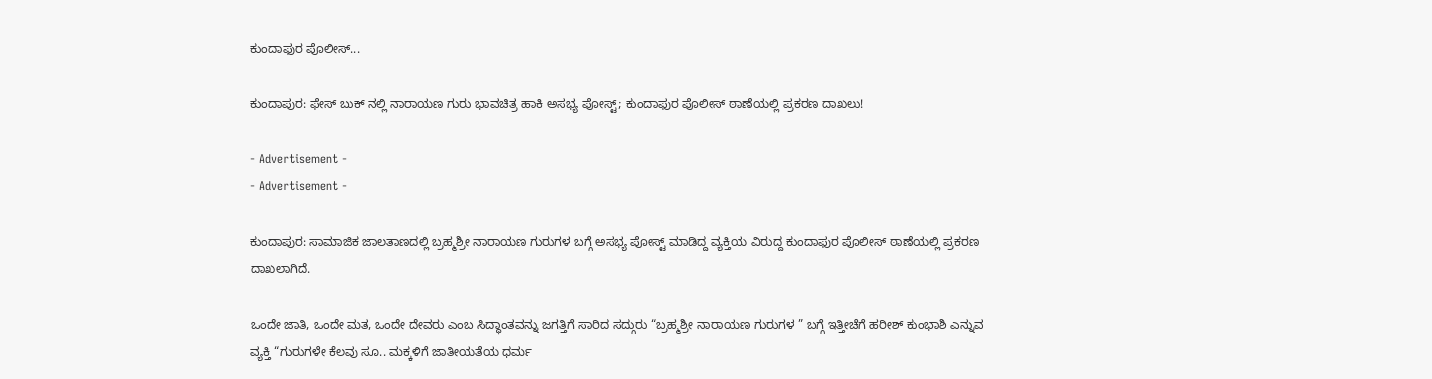ಕುಂದಾಫುರ ಪೊಲೀಸ್‌...

ಕುಂದಾಪುರ: ಫೇಸ್‌ ಬುಕ್‌ ನಲ್ಲಿ ನಾರಾಯಣ ಗುರು ಭಾವಚಿತ್ರ ಹಾಕಿ ಅಸಭ್ಯ ಪೋಸ್ಟ್‌; ಕುಂದಾಫುರ ಪೊಲೀಸ್‌ ಠಾಣೆಯಲ್ಲಿ ಪ್ರಕರಣ ದಾಖಲು!

- Advertisement -
- Advertisement -

ಕುಂದಾಪುರ: ಸಾಮಾಜಿಕ ಜಾಲತಾಣದಲ್ಲಿ ಬ್ರಹ್ಮಶ್ರೀ ನಾರಾಯಣ ಗುರುಗಳ ಬಗ್ಗೆ ಅಸಭ್ಯ ಪೋಸ್ಟ್‌ ಮಾಡಿದ್ದ ವ್ಯಕ್ತಿಯ ವಿರುದ್ದ ಕುಂದಾಫುರ ಪೊಲೀಸ್‌ ಠಾಣೆಯಲ್ಲಿ ಪ್ರಕರಣ ದಾಖಲಾಗಿದೆ.

ಒಂದೇ ಜಾತಿ, ಒಂದೇ ಮತ, ಒಂದೇ ದೇವರು ಎಂಬ ಸಿದ್ಧಾಂತವನ್ನು ಜಗತ್ತಿಗೆ ಸಾರಿದ ಸದ್ಗುರು “ಬ್ರಹ್ಮಶ್ರೀ ನಾರಾಯಣ ಗುರುಗಳ ” ಬಗ್ಗೆ ಇತ್ತೀಚೆಗೆ ಹರೀಶ್ ಕುಂಭಾಶಿ ಎನ್ನುವ ವ್ಯಕ್ತಿ “ಗುರುಗಳೇ ಕೆಲವು ಸೂ.. ಮಕ್ಕಳಿಗೆ ಜಾತೀಯತೆಯ ಧರ್ಮ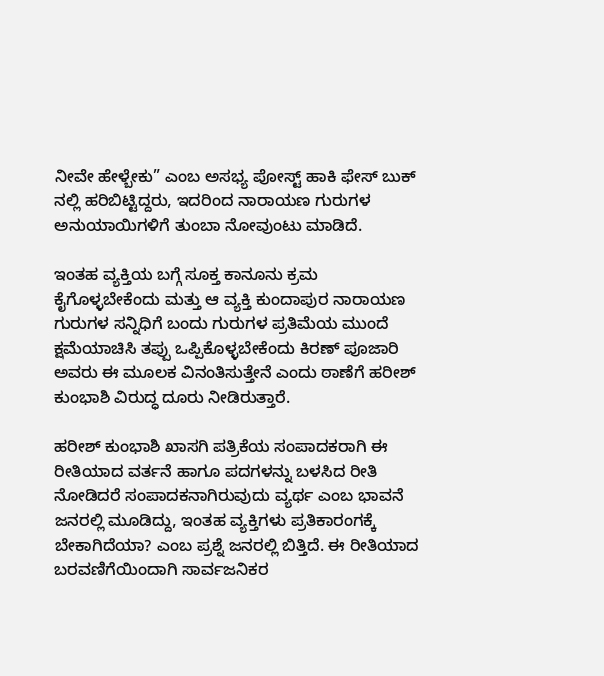ನೀವೇ ಹೇಳ್ಬೇಕು” ಎಂಬ ಅಸಭ್ಯ ಪೋಸ್ಟ್ ಹಾಕಿ ಫೇಸ್ ಬುಕ್ ನಲ್ಲಿ ಹರಿಬಿಟ್ಟಿದ್ದರು, ಇದರಿಂದ ನಾರಾಯಣ ಗುರುಗಳ ಅನುಯಾಯಿಗಳಿಗೆ ತುಂಬಾ ನೋವುಂಟು ಮಾಡಿದೆ.

ಇಂತಹ ವ್ಯಕ್ತಿಯ ಬಗ್ಗೆ ಸೂಕ್ತ ಕಾನೂನು ಕ್ರಮ ಕೈಗೊಳ್ಳಬೇಕೆಂದು ಮತ್ತು ಆ ವ್ಯಕ್ತಿ ಕುಂದಾಪುರ ನಾರಾಯಣ ಗುರುಗಳ ಸನ್ನಿಧಿಗೆ ಬಂದು ಗುರುಗಳ ಪ್ರತಿಮೆಯ ಮುಂದೆ ಕ್ಷಮೆಯಾಚಿಸಿ ತಪ್ಪು ಒಪ್ಪಿಕೊಳ್ಳಬೇಕೆಂದು ಕಿರಣ್ ಪೂಜಾರಿ ಅವರು ಈ ಮೂಲಕ ವಿನಂತಿಸುತ್ತೇನೆ ಎಂದು ಠಾಣೆಗೆ ಹರೀಶ್ ಕುಂಭಾಶಿ ವಿರುದ್ಧ ದೂರು ನೀಡಿರುತ್ತಾರೆ.

ಹರೀಶ್ ಕುಂಭಾಶಿ ಖಾಸಗಿ ಪತ್ರಿಕೆಯ ಸಂಪಾದಕರಾಗಿ ಈ ರೀತಿಯಾದ ವರ್ತನೆ ಹಾಗೂ ಪದಗಳನ್ನು ಬಳಸಿದ ರೀತಿ ನೋಡಿದರೆ ಸಂಪಾದಕನಾಗಿರುವುದು ವ್ಯರ್ಥ ಎಂಬ ಭಾವನೆ ಜನರಲ್ಲಿ ಮೂಡಿದ್ದು, ಇಂತಹ ವ್ಯಕ್ತಿಗಳು ಪ್ರತಿಕಾರಂಗಕ್ಕೆ ಬೇಕಾಗಿದೆಯಾ? ಎಂಬ ಪ್ರಶ್ನೆ ಜನರಲ್ಲಿ ಬಿತ್ತಿದೆ. ಈ ರೀತಿಯಾದ ಬರವಣಿಗೆಯಿಂದಾಗಿ ಸಾರ್ವಜನಿಕರ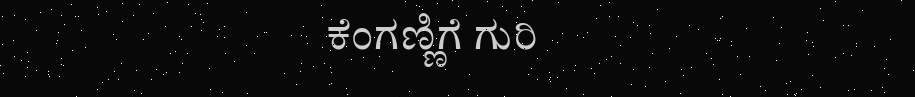ಕೆಂಗಣ್ಣಿಗೆ ಗುರಿ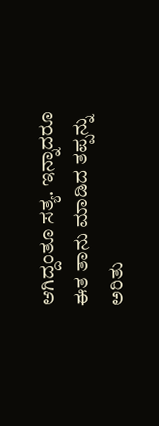ಆಗಿದ್ದಂತೂ ಸತ್ಯ. ಇನ್ನಾದರೂ ಈತ ತಾನು ಮಾಡಿದ ತಪ್ಪನ್ನು ಅರಿತು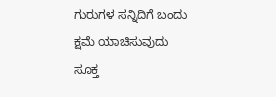ಗುರುಗಳ ಸನ್ನಿದಿಗೆ ಬಂದು ಕ್ಷಮೆ ಯಾಚಿಸುವುದು ಸೂಕ್ತ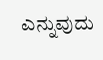ಎನ್ನುವುದು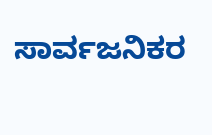ಸಾರ್ವಜನಿಕರ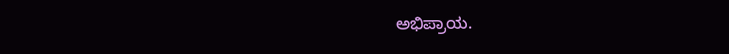ಅಭಿಪ್ರಾಯ.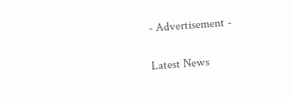- Advertisement -

Latest News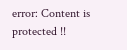error: Content is protected !!